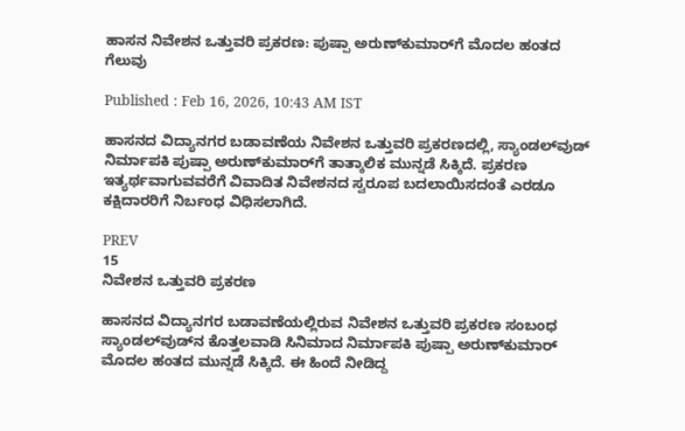ಹಾಸನ ನಿವೇಶನ ಒತ್ತುವರಿ ಪ್ರಕರಣ: ಪುಷ್ಪಾ ಅರುಣ್‌ಕುಮಾರ್‌ಗೆ ಮೊದಲ ಹಂತದ ಗೆಲುವು

Published : Feb 16, 2026, 10:43 AM IST

ಹಾಸನದ ವಿದ್ಯಾನಗರ ಬಡಾವಣೆಯ ನಿವೇಶನ ಒತ್ತುವರಿ ಪ್ರಕರಣದಲ್ಲಿ, ಸ್ಯಾಂಡಲ್‌ವುಡ್ ನಿರ್ಮಾಪಕಿ ಪುಷ್ಪಾ ಅರುಣ್‌ಕುಮಾರ್‌ಗೆ ತಾತ್ಕಾಲಿಕ ಮುನ್ನಡೆ ಸಿಕ್ಕಿದೆ. ಪ್ರಕರಣ ಇತ್ಯರ್ಥವಾಗುವವರೆಗೆ ವಿವಾದಿತ ನಿವೇಶನದ ಸ್ವರೂಪ ಬದಲಾಯಿಸದಂತೆ ಎರಡೂ ಕಕ್ಷಿದಾರರಿಗೆ ನಿರ್ಬಂಧ ವಿಧಿಸಲಾಗಿದೆ.

PREV
15
ನಿವೇಶನ ಒತ್ತುವರಿ ಪ್ರಕರಣ

ಹಾಸನದ ವಿದ್ಯಾನಗರ ಬಡಾವಣೆಯಲ್ಲಿರುವ ನಿವೇಶನ ಒತ್ತುವರಿ ಪ್ರಕರಣ ಸಂಬಂಧ ಸ್ಯಾಂಡಲ್‌ವುಡ್‌ನ ಕೊತ್ತಲವಾಡಿ ಸಿನಿಮಾದ ನಿರ್ಮಾಪಕಿ ಪುಷ್ಪಾ ಅರುಣ್‌ಕುಮಾರ್ ಮೊದಲ ಹಂತದ ಮುನ್ನಡೆ ಸಿಕ್ಕಿದೆ. ಈ ಹಿಂದೆ ನೀಡಿದ್ದ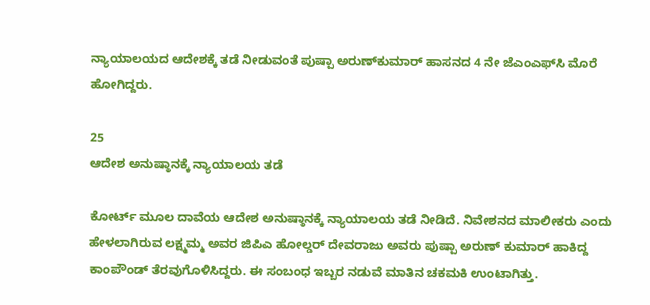ನ್ಯಾಯಾಲಯದ ಆದೇಶಕ್ಕೆ ತಡೆ ನೀಡುವಂತೆ ಪುಷ್ಪಾ ಅರುಣ್‌ಕುಮಾರ್ ಹಾಸನದ 4 ನೇ ಜೆಎಂಎಫ್‌ಸಿ ಮೊರೆ ಹೋಗಿದ್ದರು.

25
ಆದೇಶ ಅನುಷ್ಠಾನಕ್ಕೆ ನ್ಯಾಯಾಲಯ ತಡೆ

ಕೋರ್ಟ್ ಮೂಲ ದಾವೆಯ ಆದೇಶ ಅನುಷ್ಠಾನಕ್ಕೆ ನ್ಯಾಯಾಲಯ ತಡೆ ನೀಡಿದೆ. ನಿವೇಶನದ ಮಾಲೀಕರು ಎಂದು ಹೇಳಲಾಗಿರುವ ಲಕ್ಷ್ಮಮ್ಮ ಅವರ ಜಿಪಿಎ ಹೋಲ್ಡರ್ ದೇವರಾಜು ಅವರು ಪುಷ್ಪಾ ಅರುಣ್ ಕುಮಾರ್ ಹಾಕಿದ್ದ ಕಾಂಪೌಂಡ್ ತೆರವುಗೊಳಿಸಿದ್ದರು. ಈ ಸಂಬಂಧ ಇಬ್ಬರ ನಡುವೆ ಮಾತಿನ ಚಕಮಕಿ ಉಂಟಾಗಿತ್ತು.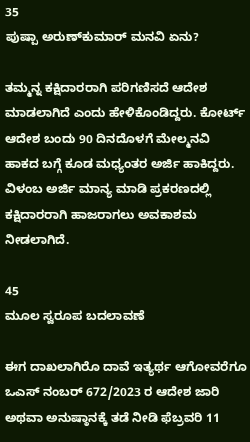35
ಪುಷ್ಪಾ ಅರುಣ್‌ಕುಮಾರ್ ಮನವಿ ಏನು?

ತಮ್ಮನ್ನ ಕಕ್ಷಿದಾರರಾಗಿ ಪರಿಗಣಿಸದೆ ಆದೇಶ ಮಾಡಲಾಗಿದೆ ಎಂದು ಹೇಳಿಕೊಂಡಿದ್ದರು. ಕೋರ್ಟ್ ಆದೇಶ ಬಂದು 90 ದಿನದೊಳಗೆ ಮೇಲ್ಮನವಿ ಹಾಕದ ಬಗ್ಗೆ ಕೂಡ ಮಧ್ಯಂತರ ಅರ್ಜಿ ಹಾಕಿದ್ದರು. ವಿಳಂಬ ಅರ್ಜಿ ಮಾನ್ಯ ಮಾಡಿ ಪ್ರಕರಣದಲ್ಲಿ ಕಕ್ಷಿದಾರರಾಗಿ ಹಾಜರಾಗಲು ಅವಕಾಶಮ ನೀಡಲಾಗಿದೆ.

45
ಮೂಲ ಸ್ವರೂಪ ಬದಲಾವಣೆ

ಈಗ ದಾಖಲಾಗಿರೊ ದಾವೆ ಇತ್ಯರ್ಥ ಆಗೋವರೆಗೂ ಒಎಸ್ ನಂಬರ್ 672/2023 ರ ಆದೇಶ ಜಾರಿ ಅಥವಾ ಅನುಷ್ಠಾನಕ್ಕೆ ತಡೆ ನೀಡಿ ಫೆಬ್ರವರಿ 11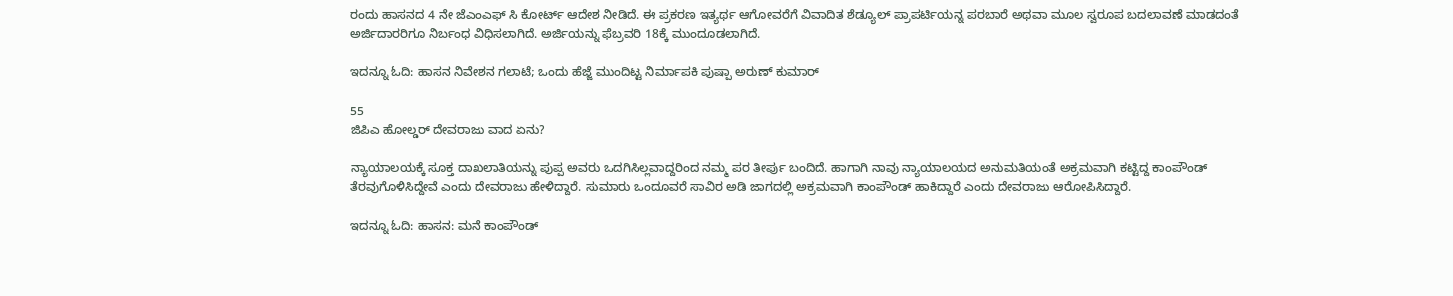ರಂದು ಹಾಸನದ 4 ನೇ ಜೆಎಂಎಫ್ ಸಿ ಕೋರ್ಟ್ ಆದೇಶ ನೀಡಿದೆ. ಈ ಪ್ರಕರಣ ಇತ್ಯರ್ಥ ಆಗೋವರೆಗೆ ವಿವಾದಿತ ಶೆಡ್ಯೂಲ್ ಪ್ರಾಪರ್ಟಿಯನ್ನ ಪರಬಾರೆ ಅಥವಾ ಮೂಲ ಸ್ವರೂಪ ಬದಲಾವಣೆ ಮಾಡದಂತೆ ಅರ್ಜಿದಾರರಿಗೂ ನಿರ್ಬಂಧ ವಿಧಿಸಲಾಗಿದೆ. ಅರ್ಜಿಯನ್ನು ಫೆಬ್ರವರಿ 18ಕ್ಕೆ ಮುಂದೂಡಲಾಗಿದೆ.

ಇದನ್ನೂ ಓದಿ: ಹಾಸನ ನಿವೇಶನ ಗಲಾಟೆ; ಒಂದು ಹೆಜ್ಜೆ ಮುಂದಿಟ್ಟ ನಿರ್ಮಾಪಕಿ ಪುಷ್ಪಾ ಅರುಣ್‌ ಕುಮಾರ್

55
ಜಿಪಿಎ ಹೋಲ್ಡರ್ ದೇವರಾಜು ವಾದ ಏನು?

ನ್ಯಾಯಾಲಯಕ್ಕೆ ಸೂಕ್ತ ದಾಖಲಾತಿಯನ್ನು ಪುಪ್ಪ ಅವರು ಒದಗಿಸಿಲ್ಲವಾದ್ದರಿಂದ ನಮ್ಮ ಪರ ತೀರ್ಪು ಬಂದಿದೆ. ಹಾಗಾಗಿ ನಾವು ನ್ಯಾಯಾಲಯದ ಅನುಮತಿಯಂತೆ ಅಕ್ರಮವಾಗಿ ಕಟ್ಟಿದ್ದ ಕಾಂಪೌಂಡ್ ತೆರವುಗೊಳಿಸಿದ್ದೇವೆ ಎಂದು ದೇವರಾಜು ಹೇಳಿದ್ದಾರೆ. ಸುಮಾರು ಒಂದೂವರೆ ಸಾವಿರ ಅಡಿ ಜಾಗದಲ್ಲಿ ಅಕ್ರಮವಾಗಿ ಕಾಂಪೌಂಡ್ ಹಾಕಿದ್ದಾರೆ ಎಂದು ದೇವರಾಜು ಆರೋಪಿಸಿದ್ದಾರೆ.

ಇದನ್ನೂ ಓದಿ: ಹಾಸನ: ಮನೆ ಕಾಂಪೌಂಡ್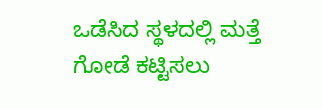ಒಡೆಸಿದ ಸ್ಥಳದಲ್ಲಿ ಮತ್ತೆ ಗೋಡೆ ಕಟ್ಟಿಸಲು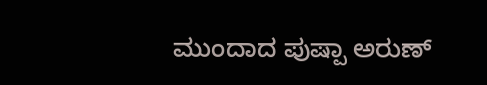ಮುಂದಾದ ಪುಷ್ಪಾ ಅರುಣ್‌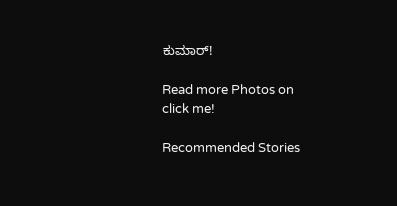ಕುಮಾರ್!

Read more Photos on
click me!

Recommended Stories